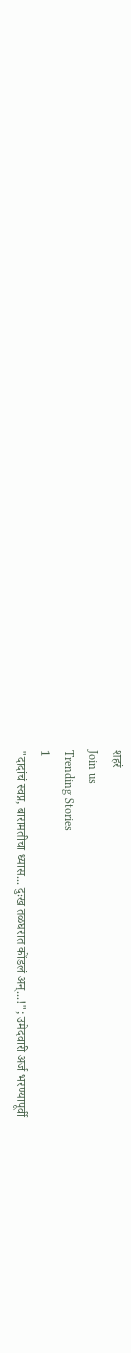शहरं
Join us
Trending Stories
1
"दादांचं स्वप्न, बारामतीचा ध्यास... दुःख तळघरात कोंडलं अन्...!"; उमेदवारी अर्ज भरण्यापूर्वी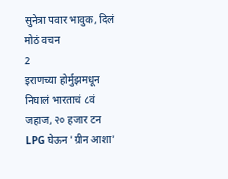सुनेत्रा पवार भावुक, दिलं मोठं वचन
2
इराणच्या होर्मुझमधून निघालं भारताचं ८वं जहाज, २० हजार टन LPG घेऊन 'ग्रीन आशा'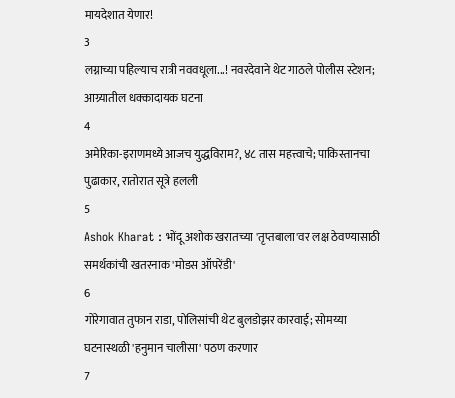मायदेशात येणार!
3
लग्नाच्या पहिल्याच रात्री नववधूला...! नवरदेवाने थेट गाठले पोलीस स्टेशन; आग्र्यातील धक्कादायक घटना
4
अमेरिका-इराणमध्ये आजच युद्धविराम?, ४८ तास महत्त्वाचे; पाकिस्तानचा पुढाकार, रातोरात सूत्रे हलली
5
Ashok Kharat : भोंदू अशोक खरातच्या 'तृप्तबाला'वर लक्ष ठेवण्यासाठी समर्थकांची खतरनाक 'मोडस ऑपरेंडी'
6
गोरेगावात तुफान राडा, पोलिसांची थेट बुलडोझर कारवाई; सोमय्या घटनास्थळी 'हनुमान चालीसा' पठण करणार
7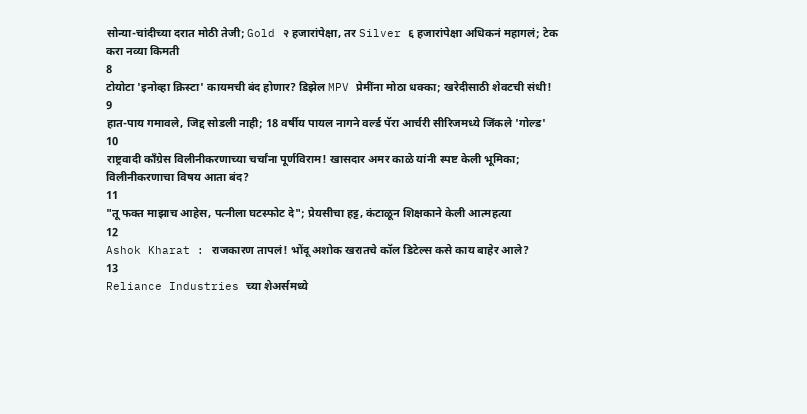सोन्या-चांदीच्या दरात मोठी तेजी; Gold २ हजारांपेक्षा, तर Silver ६ हजारांपेक्षा अधिकनं महागलं; टेक करा नव्या किमती
8
टोयोटा 'इनोव्हा क्रिस्टा' कायमची बंद होणार? डिझेल MPV प्रेमींना मोठा धक्का; खरेदीसाठी शेवटची संधी!
9
हात-पाय गमावले, जिद्द सोडली नाही; 18 वर्षीय पायल नागने वर्ल्ड पॅरा आर्चरी सीरिजमध्ये जिंकले 'गोल्ड'
10
राष्ट्रवादी काँग्रेस विलीनीकरणाच्या चर्चांना पूर्णविराम! खासदार अमर काळे यांनी स्पष्ट केली भूमिका; विलीनीकरणाचा विषय आता बंद?
11
"तू फक्त माझाच आहेस, पत्नीला घटस्फोट दे"; प्रेयसीचा हट्ट, कंटाळून शिक्षकाने केली आत्महत्या
12
Ashok Kharat : राजकारण तापलं! भोंदू अशोक खरातचे कॉल डिटेल्स कसे काय बाहेर आले?
13
Reliance Industries च्या शेअर्समध्ये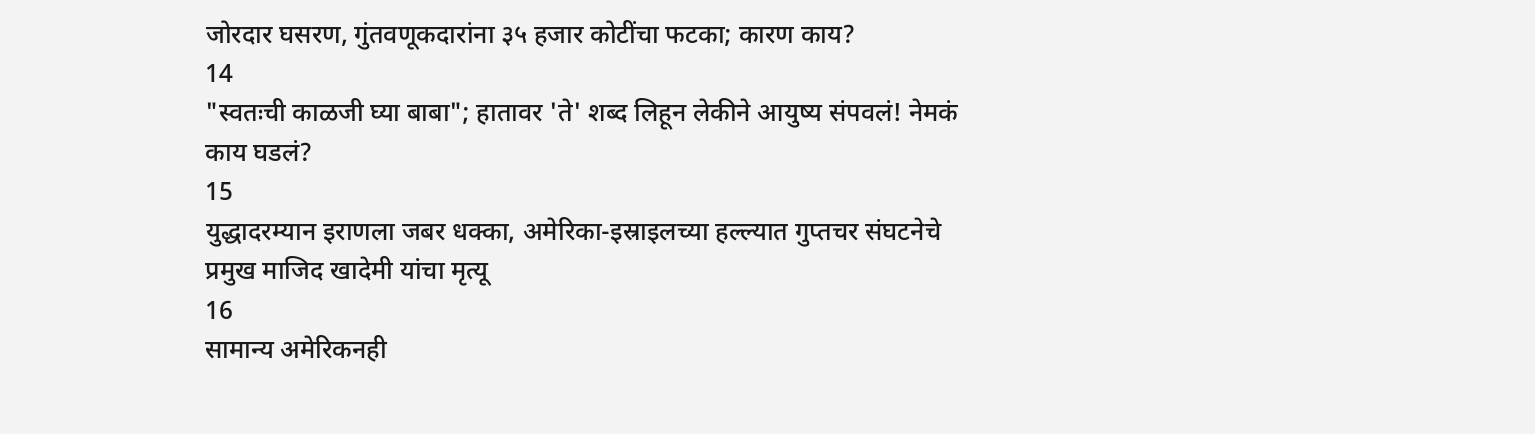जोरदार घसरण, गुंतवणूकदारांना ३५ हजार कोटींचा फटका; कारण काय?
14
"स्वतःची काळजी घ्या बाबा"; हातावर 'ते' शब्द लिहून लेकीने आयुष्य संपवलं! नेमकं काय घडलं?
15
युद्धादरम्यान इराणला जबर धक्का, अमेरिका-इस्राइलच्या हल्ल्यात गुप्तचर संघटनेचे प्रमुख माजिद खादेमी यांचा मृत्यू
16
सामान्य अमेरिकनही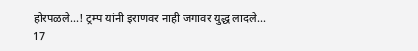होरपळले...! ट्रम्प यांनी इराणवर नाही जगावर युद्ध लादले...
17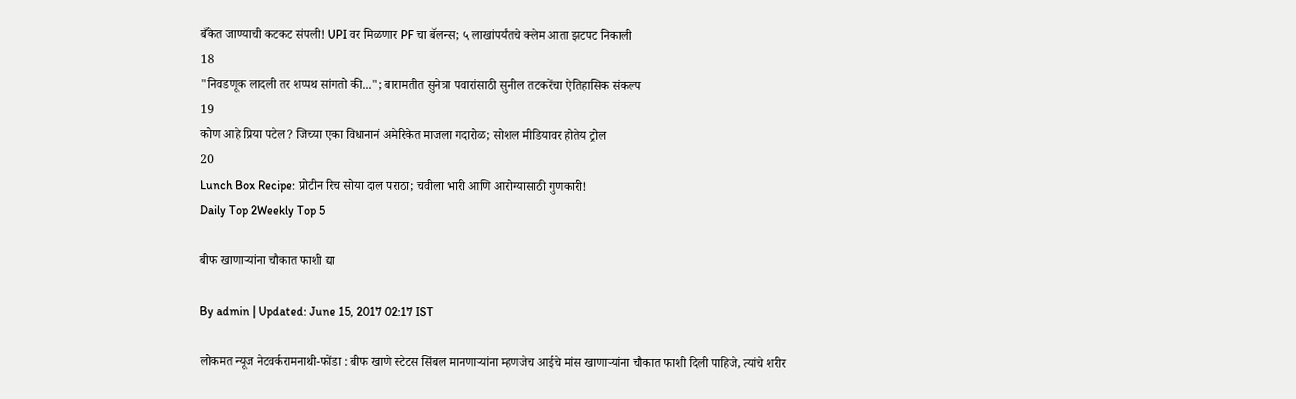बँकेत जाण्याची कटकट संपली! UPI वर मिळणार PF चा बॅलन्स; ५ लाखांपर्यंतचे क्लेम आता झटपट निकाली
18
"निवडणूक लादली तर शप्पथ सांगतो की..."; बारामतीत सुनेत्रा पवारांसाठी सुनील तटकरेंचा ऐतिहासिक संकल्प
19
कोण आहे प्रिया पटेल? जिच्या एका विधानानं अमेरिकेत माजला गदारोळ; सोशल मीडियावर होतेय ट्रोल
20
Lunch Box Recipe: प्रोटीन रिच सोया दाल पराठा; चवीला भारी आणि आरोग्यासाठी गुणकारी!
Daily Top 2Weekly Top 5

बीफ खाणाऱ्यांना चौकात फाशी द्या

By admin | Updated: June 15, 2017 02:17 IST

लोकमत न्यूज नेटवर्करामनाथी-फोंडा : बीफ खाणे स्टेटस सिंबल मानणाऱ्यांना म्हणजेच आईचे मांस खाणाऱ्यांना चौकात फाशी दिली पाहिजे, त्यांचे शरीर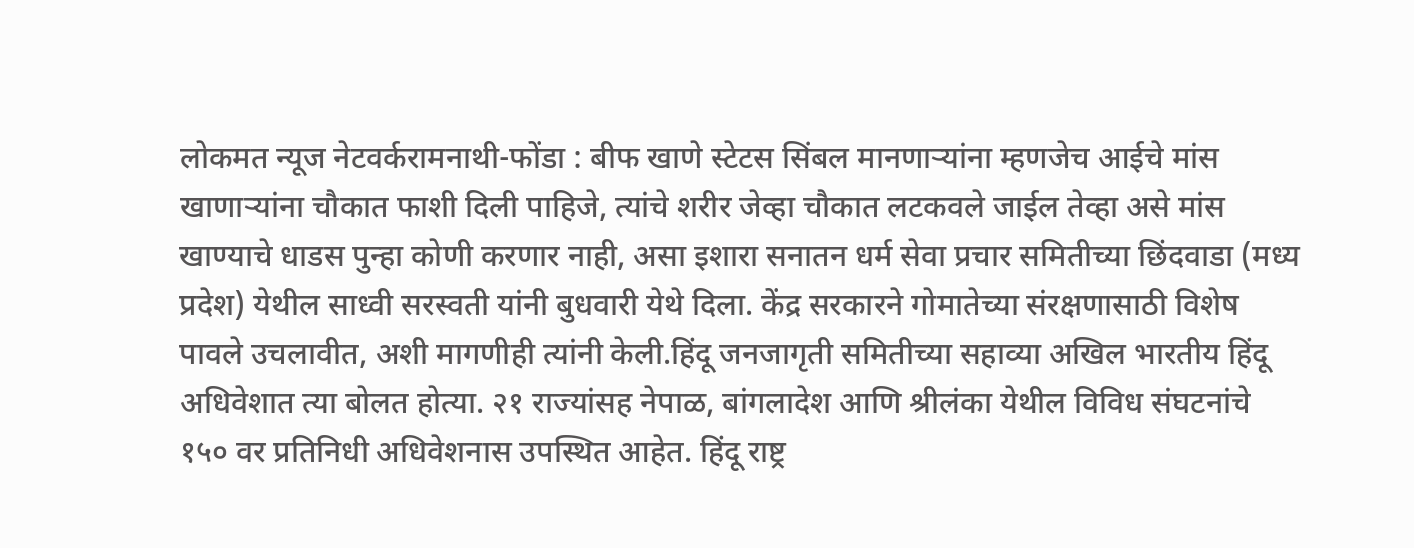लोकमत न्यूज नेटवर्करामनाथी-फोंडा : बीफ खाणे स्टेटस सिंबल मानणाऱ्यांना म्हणजेच आईचे मांस खाणाऱ्यांना चौकात फाशी दिली पाहिजे, त्यांचे शरीर जेव्हा चौकात लटकवले जाईल तेव्हा असे मांस खाण्याचे धाडस पुन्हा कोणी करणार नाही, असा इशारा सनातन धर्म सेवा प्रचार समितीच्या छिंदवाडा (मध्य प्रदेश) येथील साध्वी सरस्वती यांनी बुधवारी येथे दिला. केंद्र सरकारने गोमातेच्या संरक्षणासाठी विशेष पावले उचलावीत, अशी मागणीही त्यांनी केली.हिंदू जनजागृती समितीच्या सहाव्या अखिल भारतीय हिंदू अधिवेशात त्या बोलत होत्या. २१ राज्यांसह नेपाळ, बांगलादेश आणि श्रीलंका येथील विविध संघटनांचे १५० वर प्रतिनिधी अधिवेशनास उपस्थित आहेत. हिंदू राष्ट्र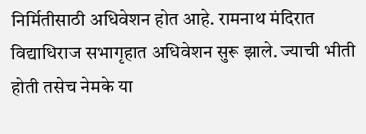निर्मितीसाठी अधिवेशन होत आहे. रामनाथ मंदिरात विद्याधिराज सभागृहात अधिवेशन सुरू झाले. ज्याची भीती होती तसेच नेमके या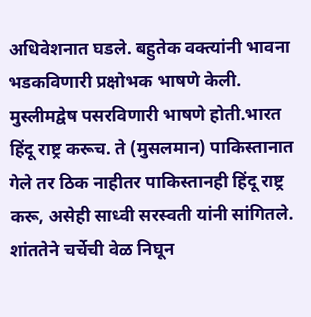अधिवेशनात घडले. बहुतेक वक्त्यांनी भावना भडकविणारी प्रक्षोभक भाषणे केली. मुस्लीमद्वेष पसरविणारी भाषणे होती.भारत हिंदू राष्ट्र करूच. ते (मुसलमान) पाकिस्तानात गेले तर ठिक नाहीतर पाकिस्तानही हिंदू राष्ट्र करू, असेही साध्वी सरस्वती यांनी सांगितले. शांततेने चर्चेची वेळ निघून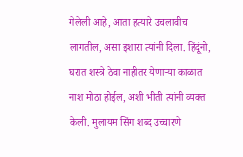गेलेली आहे, आता हत्यारे उचलावीच लागतील, असा इशारा त्यांनी दिला. हिंदूंनो, घरात शस्त्रे ठेवा नाहीतर येणाऱ्या काळात नाश मोठा होईल, अशी भीती त्यांनी व्यक्त केली. मुलायम सिंग शब्द उच्चारणे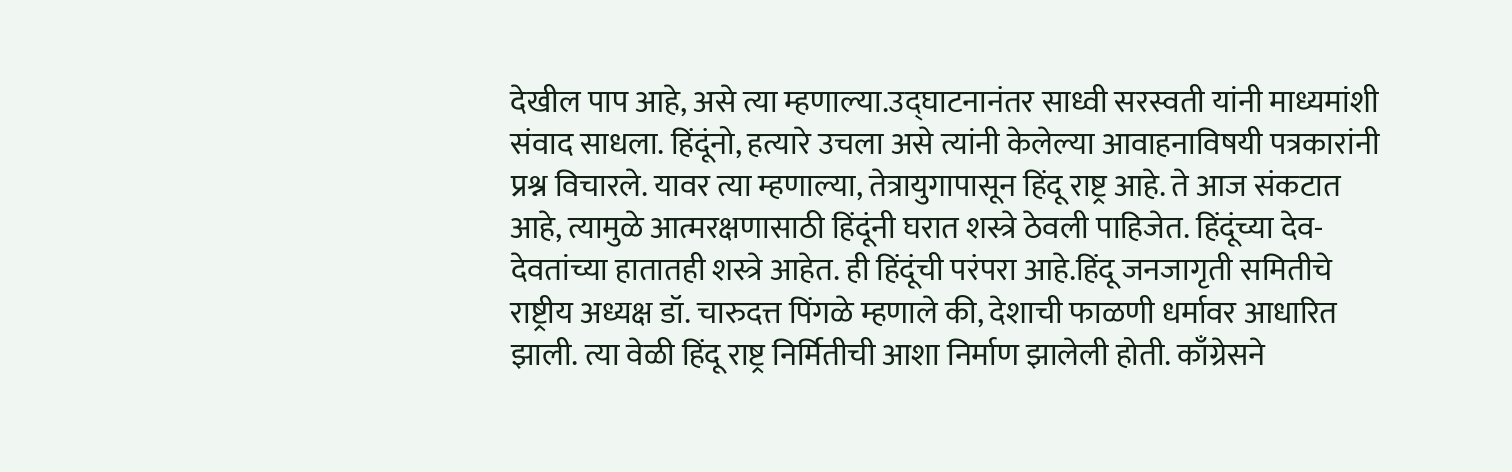देखील पाप आहे, असे त्या म्हणाल्या.उद्घाटनानंतर साध्वी सरस्वती यांनी माध्यमांशी संवाद साधला. हिंदूंनो, हत्यारे उचला असे त्यांनी केलेल्या आवाहनाविषयी पत्रकारांनी प्रश्न विचारले. यावर त्या म्हणाल्या, तेत्रायुगापासून हिंदू राष्ट्र आहे. ते आज संकटात आहे, त्यामुळे आत्मरक्षणासाठी हिंदूंनी घरात शस्त्रे ठेवली पाहिजेत. हिंदूंच्या देव-देवतांच्या हातातही शस्त्रे आहेत. ही हिंदूंची परंपरा आहे.हिंदू जनजागृती समितीचे राष्ट्रीय अध्यक्ष डॉ. चारुदत्त पिंगळे म्हणाले की, देशाची फाळणी धर्मावर आधारित झाली. त्या वेळी हिंदू राष्ट्र निर्मितीची आशा निर्माण झालेली होती. काँग्रेसने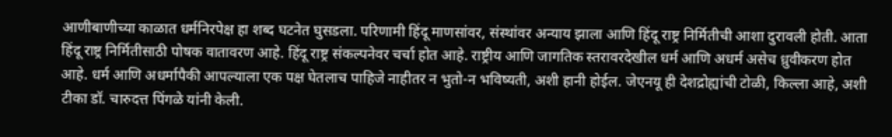आणीबाणीच्या काळात धर्मनिरपेक्ष हा शब्द घटनेत घुसडला. परिणामी हिंदू माणसांवर, संस्थांवर अन्याय झाला आणि हिंदू राष्ट्र निर्मितीची आशा दुरावली होती. आता हिंदू राष्ट्र निर्मितीसाठी पोषक वातावरण आहे. हिंदू राष्ट्र संकल्पनेवर चर्चा होत आहे. राष्ट्रीय आणि जागतिक स्तरावरदेखील धर्म आणि अधर्म असेच ध्रुवीकरण होत आहे. धर्म आणि अधर्मापैकी आपल्याला एक पक्ष घेतलाच पाहिजे नाहीतर न भुतो-न भविष्यती, अशी हानी होईल. जेएनयू ही देशद्रोह्यांची टोळी, किल्ला आहे, अशी टीका डॉ. चारुदत्त पिंगळे यांनी केली.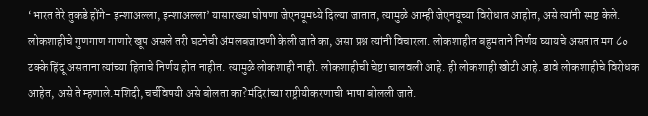‘भारत तेरे तुकडे होंगे- इन्शाअल्ला, इन्शाअल्ला’ यासारख्या घोषणा जेएनयूमध्ये दिल्या जातात, त्यामुळे आम्ही जेएनयूच्या विरोधात आहोत, असे त्यांनी स्पष्ट केले. लोकशाहीचे गुणगाण गाणारे खूप असले तरी घटनेची अंमलबजावणी केली जाते का, असा प्रश्न त्यांनी विचारला. लोकशाहीत बहुमताने निर्णय घ्यायचे असतात मग ८० टक्के हिंदू असताना त्यांच्या हिताचे निर्णय होत नाहीत. त्यामुळे लोकशाही नाही. लोकशाहीची चेष्टा चालवली आहे. ही लोकशाही खोटी आहे. डावे लोकशाहीचे विरोधक आहेत, असे ते म्हणाले.मशिदी, चर्चविषयी असे बोलता का?मंदिरांच्या राष्ट्रीयीकरणाची भाषा बोलली जाते.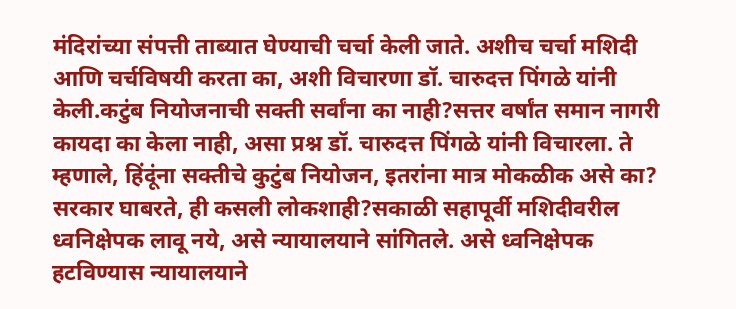मंदिरांच्या संपत्ती ताब्यात घेण्याची चर्चा केली जाते. अशीच चर्चा मशिदी आणि चर्चविषयी करता का, अशी विचारणा डॉ. चारुदत्त पिंगळे यांनी केली.कटुंब नियोजनाची सक्ती सर्वांना का नाही?सत्तर वर्षांत समान नागरी कायदा का केला नाही, असा प्रश्न डॉ. चारुदत्त पिंगळे यांनी विचारला. ते म्हणाले, हिंदूंना सक्तीचे कुटुंब नियोजन, इतरांना मात्र मोकळीक असे का? सरकार घाबरते, ही कसली लोकशाही?सकाळी सहापूर्वी मशिदीवरील ध्वनिक्षेपक लावू नये, असे न्यायालयाने सांगितले. असे ध्वनिक्षेपक हटविण्यास न्यायालयाने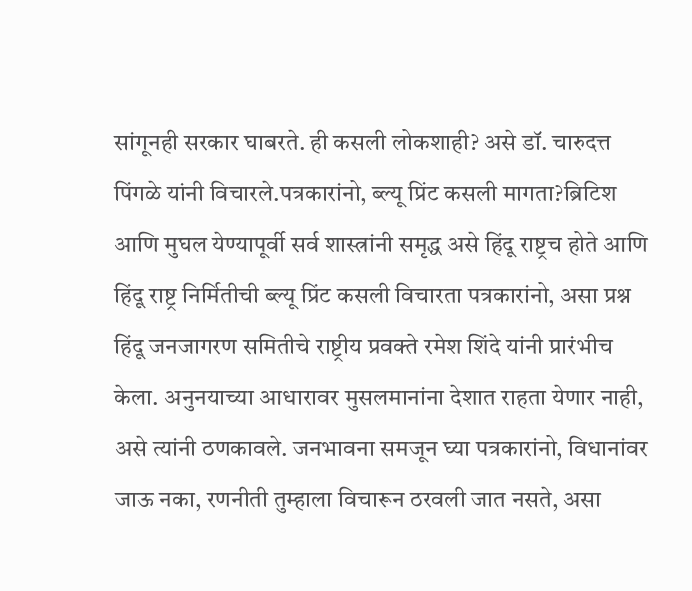सांगूनही सरकार घाबरते. ही कसली लोकशाही? असे डॉ. चारुदत्त पिंगळे यांनी विचारले.पत्रकारांनो, ब्ल्यू प्रिंट कसली मागता?ब्रिटिश आणि मुघल येण्यापूर्वी सर्व शास्त्रांनी समृद्ध असे हिंदू राष्ट्रच होते आणि हिंदू राष्ट्र निर्मितीची ब्ल्यू प्रिंट कसली विचारता पत्रकारांनो, असा प्रश्न हिंदू जनजागरण समितीचे राष्ट्रीय प्रवक्ते रमेश शिंदे यांनी प्रारंभीच केला. अनुनयाच्या आधारावर मुसलमानांना देशात राहता येणार नाही, असे त्यांनी ठणकावले. जनभावना समजून घ्या पत्रकारांनो, विधानांवर जाऊ नका, रणनीती तुम्हाला विचारून ठरवली जात नसते, असा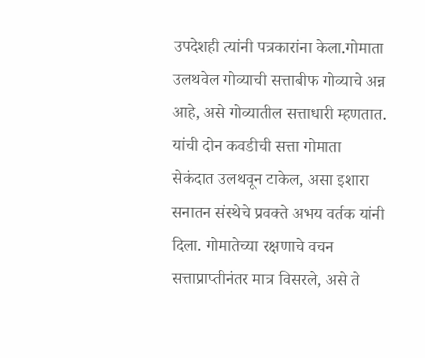उपदेशही त्यांनी पत्रकारांना केला.गोमाता उलथवेल गोव्याची सत्ताबीफ गोव्याचे अन्न आहे, असे गोव्यातील सत्ताधारी म्हणतात. यांची दोन कवडीची सत्ता गोमाता सेकंदात उलथवून टाकेल, असा इशारा सनातन संस्थेचे प्रवक्ते अभय वर्तक यांनी दिला. गोमातेच्या रक्षणाचे वचन सत्ताप्राप्तीनंतर मात्र विसरले, असे ते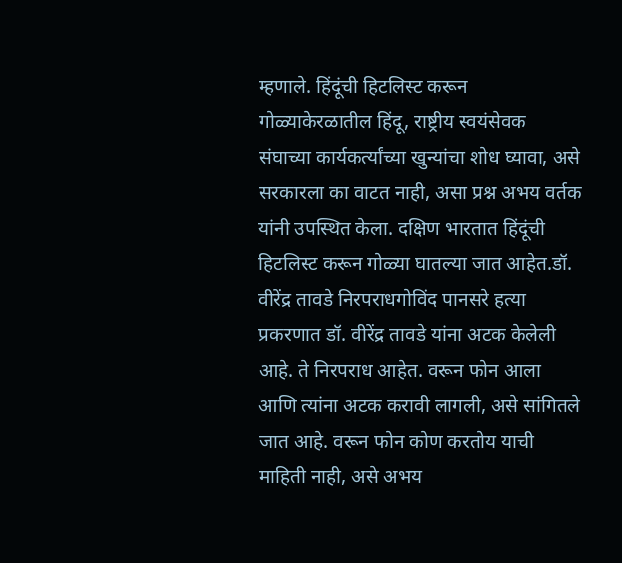म्हणाले. हिंदूंची हिटलिस्ट करून गोळ्याकेरळातील हिंदू, राष्ट्रीय स्वयंसेवक संघाच्या कार्यकर्त्यांच्या खुन्यांचा शोध घ्यावा, असे सरकारला का वाटत नाही, असा प्रश्न अभय वर्तक यांनी उपस्थित केला. दक्षिण भारतात हिंदूंची हिटलिस्ट करून गोळ्या घातल्या जात आहेत.डॉ. वीरेंद्र तावडे निरपराधगोविंद पानसरे हत्या प्रकरणात डॉ. वीरेंद्र तावडे यांना अटक केलेली आहे. ते निरपराध आहेत. वरून फोन आला आणि त्यांना अटक करावी लागली, असे सांगितले जात आहे. वरून फोन कोण करतोय याची माहिती नाही, असे अभय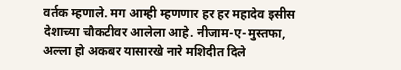वर्तक म्हणाले. मग आम्ही म्हणणार हर हर महादेव इसीस देशाच्या चौकटीवर आलेला आहे. नीजाम-ए-मुस्तफा, अल्ला हो अकबर यासारखे नारे मशिदीत दिले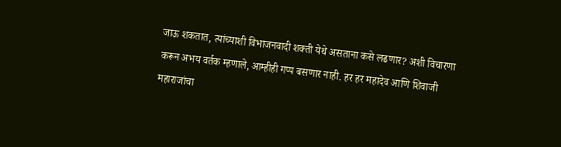जाऊ शकतात, त्यांच्याशी विभाजनवादी शक्ती येथे असताना कसे लढणार? अशी विचारणा करून अभय वर्तक म्हणाले, आम्हीही गप्प बसणार नाही. हर हर महादेव आणि शिवाजी महाराजांचा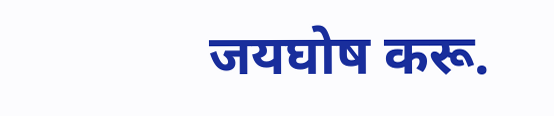जयघोष करू.